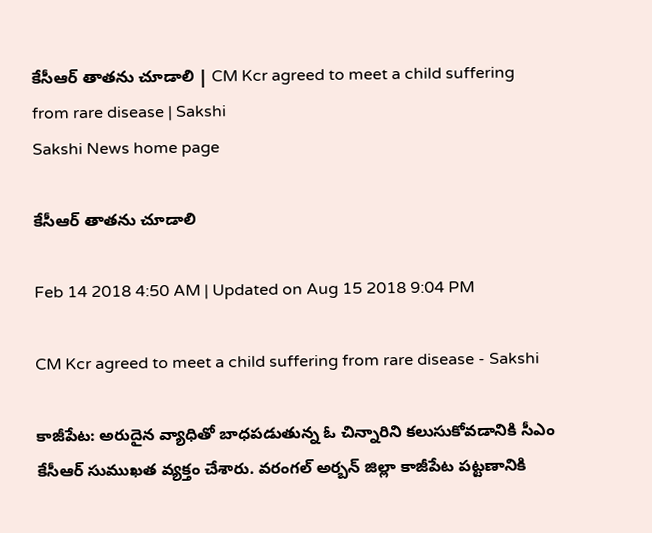కేసీఆర్‌ తాతను చూడాలి | CM Kcr agreed to meet a child suffering from rare disease | Sakshi
Sakshi News home page

కేసీఆర్‌ తాతను చూడాలి

Feb 14 2018 4:50 AM | Updated on Aug 15 2018 9:04 PM

CM Kcr agreed to meet a child suffering from rare disease - Sakshi

కాజీపేట: అరుదైన వ్యాధితో బాధపడుతున్న ఓ చిన్నారిని కలుసుకోవడానికి సీఎం కేసీఆర్‌ సుముఖత వ్యక్తం చేశారు. వరంగల్‌ అర్బన్‌ జిల్లా కాజీపేట పట్టణానికి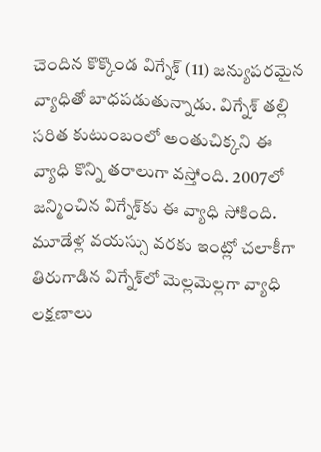చెందిన కొక్కొండ విగ్నేశ్‌ (11) జన్యుపరమైన వ్యాధితో బాధపడుతున్నాడు. విగ్నేశ్‌ తల్లి సరిత కుటుంబంలో అంతుచిక్కని ఈ వ్యాధి కొన్ని తరాలుగా వస్తోంది. 2007లో జన్మించిన విగ్నేశ్‌కు ఈ వ్యాధి సోకింది. మూడేళ్ల వయస్సు వరకు ఇంట్లో చలాకీగా తిరుగాడిన విగ్నేశ్‌లో మెల్లమెల్లగా వ్యాధి లక్షణాలు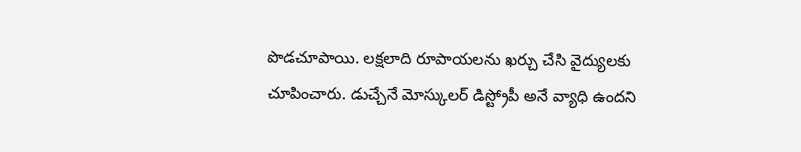పొడచూపాయి. లక్షలాది రూపాయలను ఖర్చు చేసి వైద్యులకు చూపించారు. డుచ్చేనే మోస్కులర్‌ డిస్ట్రోపీ అనే వ్యాధి ఉందని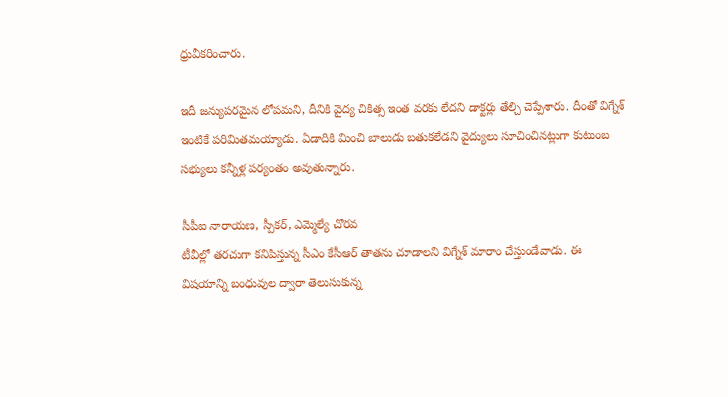ధ్రువీకరించారు.

ఇదీ జన్యుపరమైన లోపమని, దీనికి వైద్య చికిత్స ఇంత వరకు లేదని డాక్టర్లు తేల్చి చెప్పేశారు. దీంతో విగ్నేశ్‌ ఇంటికే పరిమితమయ్యాడు. ఏడాదికి మించి బాలుడు బతుకలేడని వైద్యులు సూచించినట్లుగా కుటుంబ సభ్యులు కన్నీళ్ల పర్యంతం అవుతున్నారు.

సీపీఐ నారాయణ, స్పీకర్, ఎమ్మెల్యే చొరవ
టీవీల్లో తరచుగా కనిపిస్తున్న సీఎం కేసీఆర్‌ తాతను చూడాలని విగ్నేశ్‌ మారాం చేస్తుండేవాడు. ఈ విషయాన్ని బంధువుల ద్వారా తెలుసుకున్న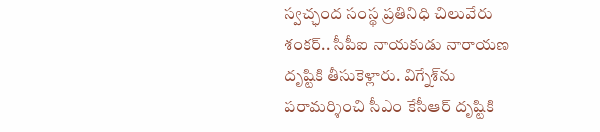స్వచ్ఛంద సంస్థ ప్రతినిధి చిలువేరు శంకర్‌.. సీపీఐ నాయకుడు నారాయణ దృష్టికి తీసుకెళ్లారు. విగ్నేశ్‌ను పరామర్శించి సీఎం కేసీఆర్‌ దృష్టికి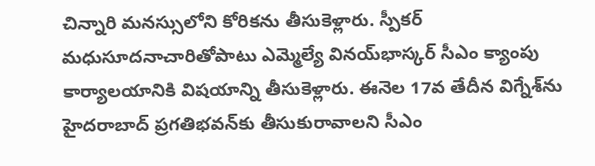చిన్నారి మనస్సులోని కోరికను తీసుకెళ్లారు. స్పీకర్‌ మధుసూదనాచారితోపాటు ఎమ్మెల్యే వినయ్‌భాస్కర్‌ సీఎం క్యాంపు కార్యాలయానికి విషయాన్ని తీసుకెళ్లారు. ఈనెల 17వ తేదీన విగ్నేశ్‌ను హైదరాబాద్‌ ప్రగతిభవన్‌కు తీసుకురావాలని సీఎం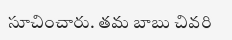సూచించారు. తమ బాబు చివరి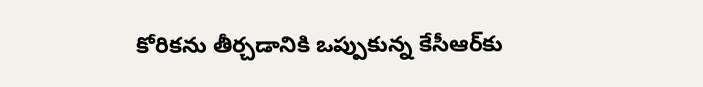కోరికను తీర్చడానికి ఒప్పుకున్న కేసీఆర్‌కు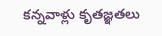కన్నవాళ్లు కృతజ్ఞతలు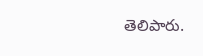తెలిపారు.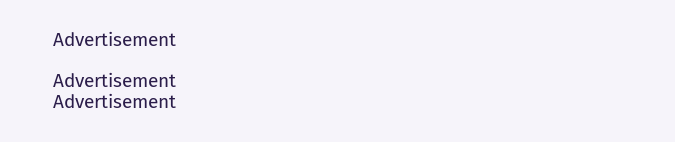Advertisement

Advertisement
Advertisement